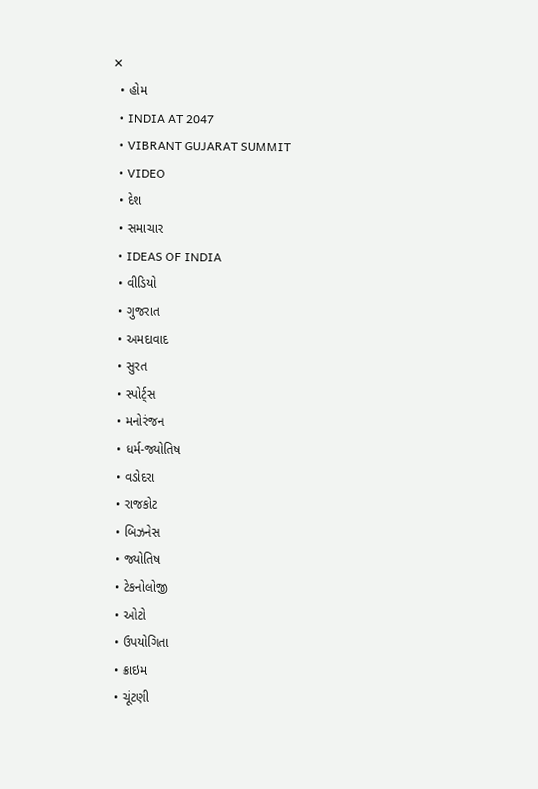✕
  • હોમ
  • INDIA AT 2047
  • VIBRANT GUJARAT SUMMIT
  • VIDEO
  • દેશ
  • સમાચાર
  • IDEAS OF INDIA
  • વીડિયો
  • ગુજરાત
  • અમદાવાદ
  • સુરત
  • સ્પોર્ટ્સ
  • મનોરંજન
  • ધર્મ-જ્યોતિષ
  • વડોદરા
  • રાજકોટ
  • બિઝનેસ
  • જ્યોતિષ
  • ટેકનોલોજી
  • ઓટો
  • ઉપયોગિતા
  • ક્રાઇમ
  • ચૂંટણી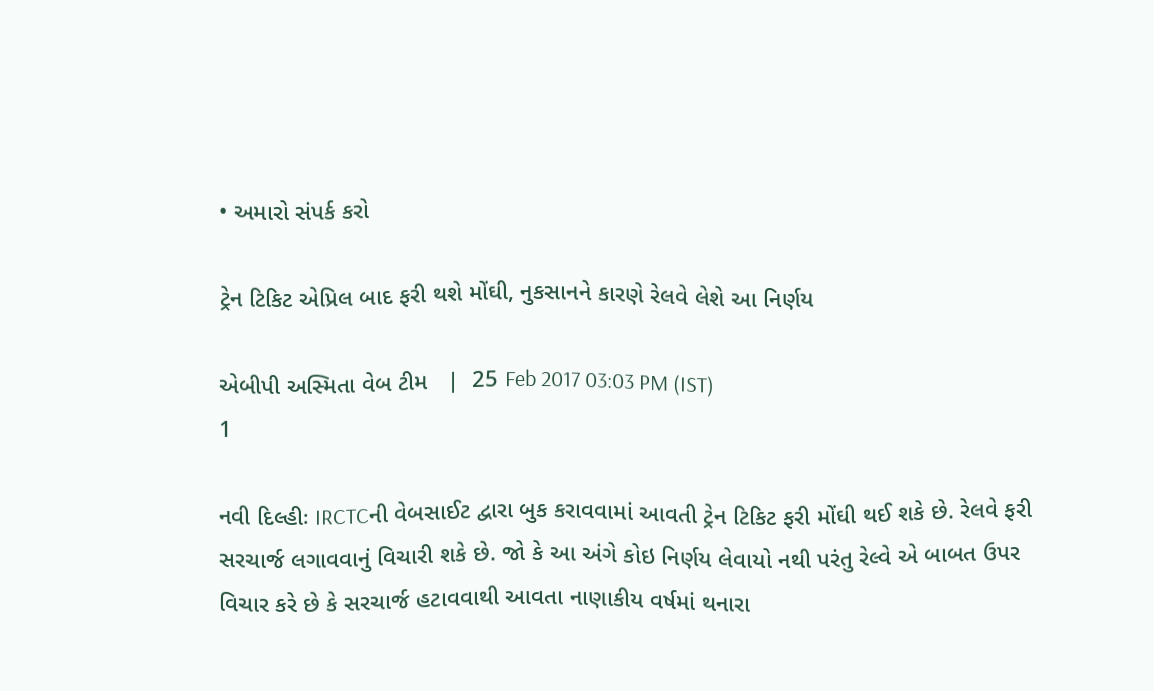• અમારો સંપર્ક કરો

ટ્રેન ટિકિટ એપ્રિલ બાદ ફરી થશે મોંઘી, નુકસાનને કારણે રેલવે લેશે આ નિર્ણય

એબીપી અસ્મિતા વેબ ટીમ   |  25 Feb 2017 03:03 PM (IST)
1

નવી દિલ્હીઃ IRCTCની વેબસાઈટ દ્વારા બુક કરાવવામાં આવતી ટ્રેન ટિકિટ ફરી મોંઘી થઈ શકે છે. રેલવે ફરી સરચાર્જ લગાવવાનું વિચારી શકે છે. જો કે આ અંગે કોઇ નિર્ણય લેવાયો નથી પરંતુ રેલ્વે એ બાબત ઉપર વિચાર કરે છે કે સરચાર્જ હટાવવાથી આવતા નાણાકીય વર્ષમાં થનારા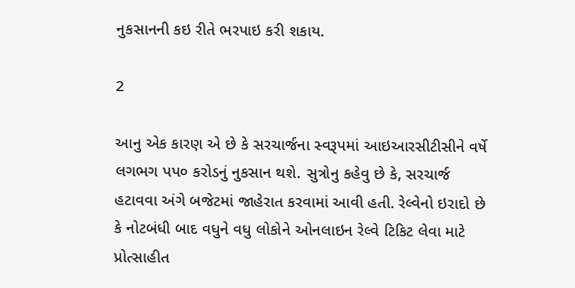નુકસાનની કઇ રીતે ભરપાઇ કરી શકાય.

2

આનુ એક કારણ એ છે કે સરચાર્જના સ્વરૂપમાં આઇઆરસીટીસીને વર્ષે લગભગ પપ૦ કરોડનું નુકસાન થશે. સુત્રોનુ કહેવુ છે કે, સરચાર્જ હટાવવા અંગે બજેટમાં જાહેરાત કરવામાં આવી હતી. રેલ્વેનો ઇરાદો છે કે નોટબંધી બાદ વધુને વધુ લોકોને ઓનલાઇન રેલ્વે ટિકિટ લેવા માટે પ્રોત્સાહીત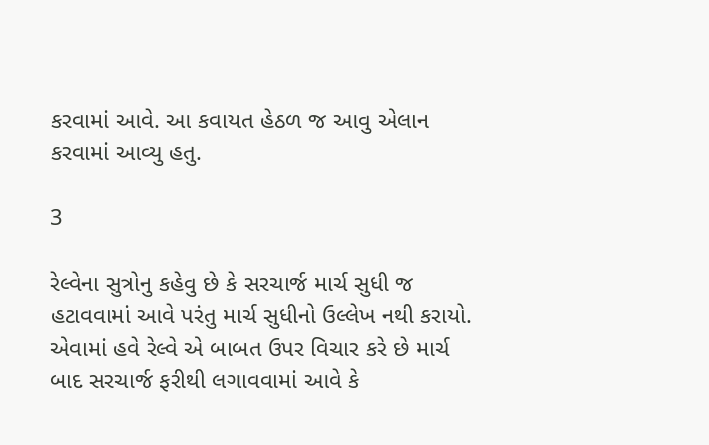કરવામાં આવે. આ કવાયત હેઠળ જ આવુ એલાન કરવામાં આવ્યુ હતુ.

3

રેલ્વેના સુત્રોનુ કહેવુ છે કે સરચાર્જ માર્ચ સુધી જ હટાવવામાં આવે પરંતુ માર્ચ સુધીનો ઉલ્લેખ નથી કરાયો. એવામાં હવે રેલ્વે એ બાબત ઉપર વિચાર કરે છે માર્ચ બાદ સરચાર્જ ફરીથી લગાવવામાં આવે કે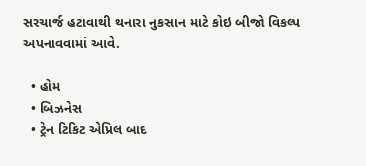સરચાર્જ હટાવાથી થનારા નુકસાન માટે કોઇ બીજો વિકલ્પ અપનાવવામાં આવે.

  • હોમ
  • બિઝનેસ
  • ટ્રેન ટિકિટ એપ્રિલ બાદ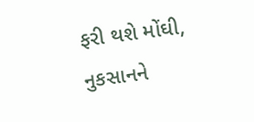ફરી થશે મોંઘી, નુકસાનને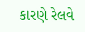કારણે રેલવે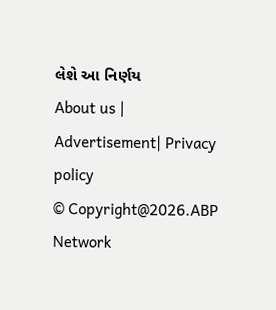લેશે આ નિર્ણય
About us | Advertisement| Privacy policy
© Copyright@2026.ABP Network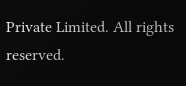Private Limited. All rights reserved.